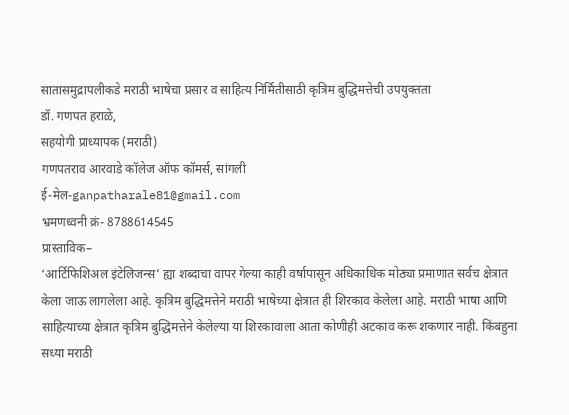सातासमुद्रापलीकडे मराठी भाषेचा प्रसार व साहित्य निर्मितीसाठी कृत्रिम बुद्धिमत्तेची उपयुक्तता
डॉ. गणपत हराळे,
सहयोगी प्राध्यापक (मराठी)
गणपतराव आरवाडे कॉलेज ऑफ कॉमर्स, सांगली
ई-मेल-ganpatharale81@gmail.com
भ्रमणध्वनी क्रं- 8788614545
प्रास्ताविक–
‘आर्टिफिशिअल इंटेलिजन्स’ ह्या शब्दाचा वापर गेल्या काही वर्षापासून अधिकाधिक मोठ्या प्रमाणात सर्वच क्षेत्रात केला जाऊ लागलेला आहे. कृत्रिम बुद्धिमत्तेने मराठी भाषेच्या क्षेत्रात ही शिरकाव केलेला आहे. मराठी भाषा आणि साहित्याच्या क्षेत्रात कृत्रिम बुद्धिमत्तेने केलेल्या या शिरकावाला आता कोणीही अटकाव करू शकणार नाही. किंबहुना सध्या मराठी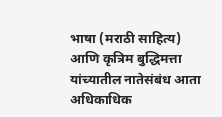भाषा (मराठी साहित्य) आणि कृत्रिम बुद्धिमत्ता यांच्यातील नातेसंबंध आता अधिकाधिक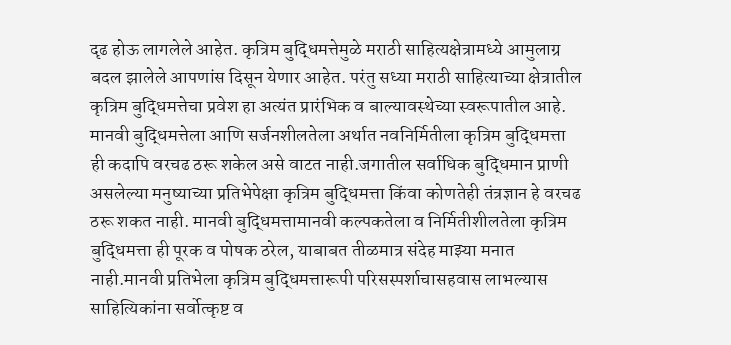दृढ होऊ लागलेले आहेत. कृत्रिम बुद्धिमत्तेमुळे मराठी साहित्यक्षेत्रामध्ये आमुलाग्र बदल झालेले आपणांस दिसून येणार आहेत. परंतु सध्या मराठी साहित्याच्या क्षेत्रातील कृत्रिम बुद्धिमत्तेचा प्रवेश हा अत्यंत प्रारंभिक व बाल्यावस्थेच्या स्वरूपातील आहे. मानवी बुद्धिमत्तेला आणि सर्जनशीलतेला अर्थात नवनिर्मितीला कृत्रिम बुद्धिमत्ता ही कदापि वरचढ ठरू शकेल असे वाटत नाही.जगातील सर्वाधिक बुद्धिमान प्राणी असलेल्या मनुष्याच्या प्रतिभेपेक्षा कृत्रिम बुद्धिमत्ता किंवा कोणतेही तंत्रज्ञान हे वरचढ ठरू शकत नाही. मानवी बुद्धिमत्तामानवी कल्पकतेला व निर्मितीशीलतेला कृत्रिम बुद्धिमत्ता ही पूरक व पोषक ठरेल, याबाबत तीळमात्र संदेह माझ्या मनात नाही.मानवी प्रतिभेला कृत्रिम बुद्धिमत्तारूपी परिसस्पर्शाचासहवास लाभल्यास साहित्यिकांना सर्वोत्कृष्ट व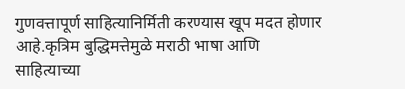गुणवत्तापूर्ण साहित्यानिर्मिती करण्यास खूप मदत होणार आहे.कृत्रिम बुद्धिमत्तेमुळे मराठी भाषा आणि साहित्याच्या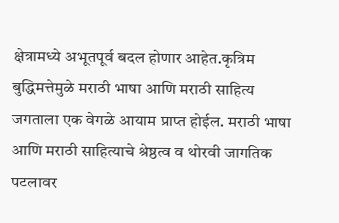क्षेत्रामध्ये अभूतपूर्व बदल होणार आहेत.कृत्रिम बुद्धिमत्तेमुळे मराठी भाषा आणि मराठी साहित्य जगताला एक वेगळे आयाम प्राप्त होईल. मराठी भाषा आणि मराठी साहित्याचे श्रेष्ठत्व व थोरवी जागतिक पटलावर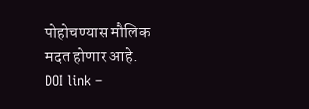पोहोचण्यास मौलिक मदत होणार आहे.
DOI link –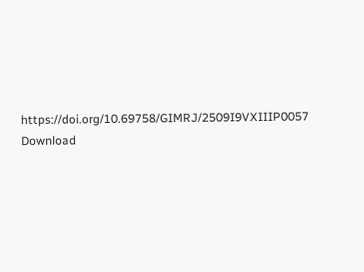https://doi.org/10.69758/GIMRJ/2509I9VXIIIP0057
Download